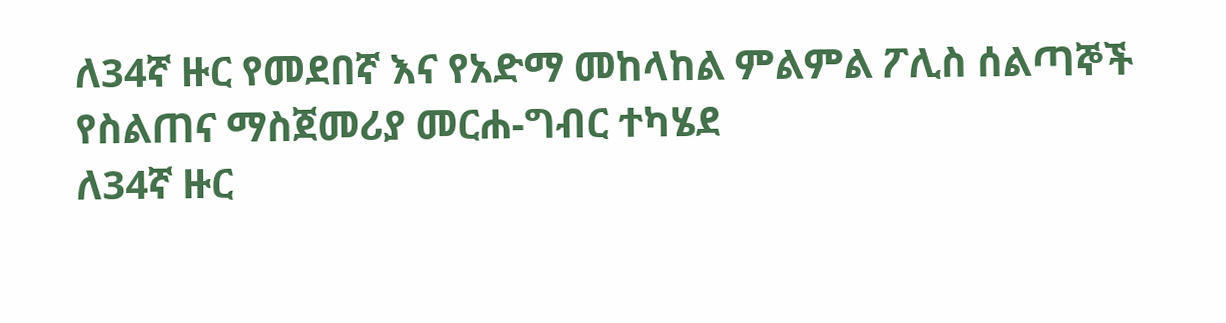ለ34ኛ ዙር የመደበኛ እና የአድማ መከላከል ምልምል ፖሊስ ሰልጣኞች የስልጠና ማስጀመሪያ መርሐ-ግብር ተካሄደ
ለ34ኛ ዙር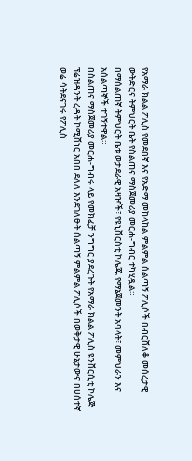የአማራ ክልል ፖሊስ የመደበኛ እና የአድማ መከላከል ምልምል ሰልጣኝ ፖሊሶች በብርሸለቆ መሰረታዊ ውትድርና ትምህርት ቤት የስልጠና ማስጀመሪያ መርሐ-ግብር ተካሂዷል።
በማሰልጠኛ ትምህርት ቤቱ ወታደራዊ አዛዦች፣ የዩኒቨርስቲ ኮሌጁ የማኔጀመንት አባላት፣ መምህራን እና አሰልጣኞች ተገኝተዋል።
በስልጠና ማስጀመሪያ መርሐ-ግብሩ ላይ የመክፈቻ ንግግር ያደረጉት የአማራ ክልል ፖሊስ ዩንቨርሲቲ ኮሌጅ ፕሬዝዳንት ረዳት ኮሚሸነር አበበ ደለለ እንደገለፁት ሰልጣኝ ምልምል ፖሊሶች በወቅታዊ ሁኔታውና በሀሰተኛ ወሬ ሳትደናገሩ የፖሊስ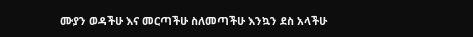ሙያን ወዳችሁ እና መርጣችሁ ስለመጣችሁ እንኳን ደስ አላችሁ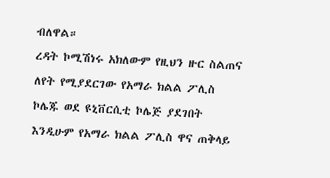ብለዋል።
ረዳት ኮሚሽነሩ አክለውም የዚህን ዙር ስልጠና ለየት የሚያደርገው የአማራ ክልል ፖሊስ ኮሌጁ ወደ ዩኒቨርሲቲ ኮሌጅ ያደገበት እንዲሁም የአማራ ክልል ፖሊስ ዋና ጠቅላይ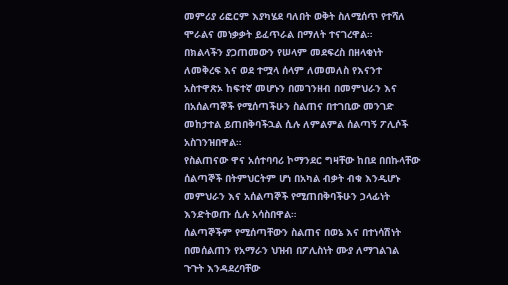መምሪያ ሪፎርም እያካሄደ ባለበት ወቅት ስለሚሰጥ የተሻለ ሞራልና መነቃቃት ይፈጥራል በማለት ተናገረዋል።
በክልላችን ያጋጠመውን የሠላም መደፍረስ በዘላቂነት ለመቅረፍ እና ወደ ተሟላ ሰላም ለመመለስ የእናንተ አስተዋጽኦ ከፍተኛ መሆኑን በመገንዘብ በመምህራን እና በአሰልጣኞች የሚሰጣችሁን ስልጠና በተገቢው መንገድ መከታተል ይጠበቅባችኋል ሲሉ ለምልምል ሰልጣኝ ፖሊሶች አስገንዝበዋል።
የስልጠናው ዋና አሰተባባሪ ኮማንደር ግዛቸው ከበደ በበኩላቸው ሰልጣኞች በትምህርትም ሆነ በአካል ብቃት ብቁ እንዲሆኑ መምህራን እና አሰልጣኞች የሚጠበቅባችሁን ኃላፊነት እንድትወጡ ሲሉ አሳስበዋል።
ሰልጣኞችም የሚሰጣቸውን ስልጠና በወኔ እና በተነሳሽነት በመሰልጠን የአማራን ህዝብ በፖሊስነት ሙያ ለማገልገል ጉጉት እንዳደረባቸው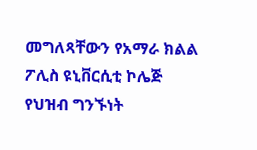መግለጻቸውን የአማራ ክልል ፖሊስ ዩኒቨርሲቲ ኮሌጅ የህዝብ ግንኙነት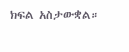ክፍል አስታውቋል።